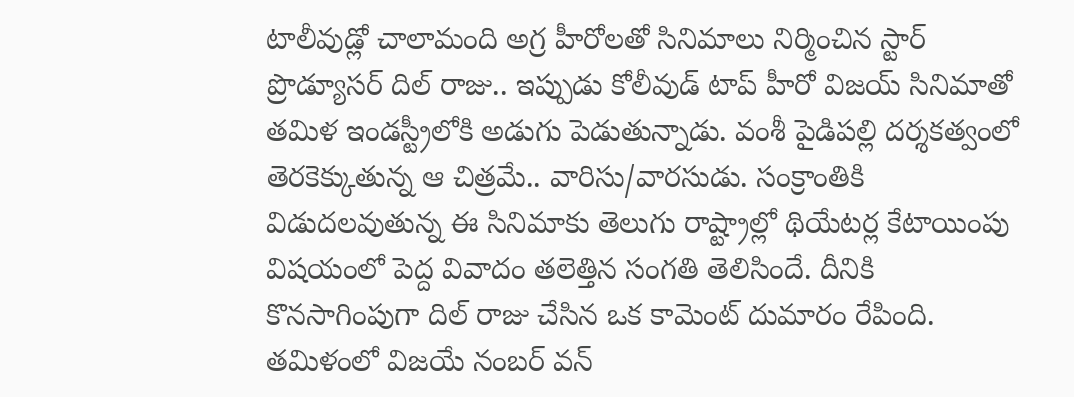టాలీవుడ్లో చాలామంది అగ్ర హీరోలతో సినిమాలు నిర్మించిన స్టార్ ప్రొడ్యూసర్ దిల్ రాజు.. ఇప్పుడు కోలీవుడ్ టాప్ హీరో విజయ్ సినిమాతో తమిళ ఇండస్ట్రీలోకి అడుగు పెడుతున్నాడు. వంశీ పైడిపల్లి దర్శకత్వంలో తెరకెక్కుతున్న ఆ చిత్రమే.. వారిసు/వారసుడు. సంక్రాంతికి విడుదలవుతున్న ఈ సినిమాకు తెలుగు రాష్ట్రాల్లో థియేటర్ల కేటాయింపు విషయంలో పెద్ద వివాదం తలెత్తిన సంగతి తెలిసిందే. దీనికి కొనసాగింపుగా దిల్ రాజు చేసిన ఒక కామెంట్ దుమారం రేపింది.
తమిళంలో విజయే నంబర్ వన్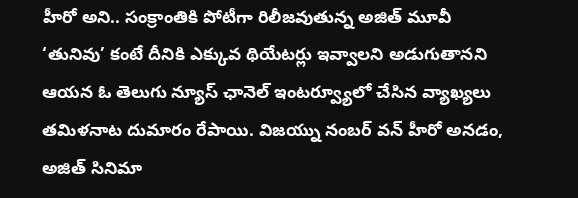హీరో అని.. సంక్రాంతికి పోటీగా రిలీజవుతున్న అజిత్ మూవీ ‘తునివు’ కంటే దీనికి ఎక్కువ థియేటర్లు ఇవ్వాలని అడుగుతానని ఆయన ఓ తెలుగు న్యూస్ ఛానెల్ ఇంటర్వ్యూలో చేసిన వ్యాఖ్యలు తమిళనాట దుమారం రేపాయి. విజయ్ను నంబర్ వన్ హీరో అనడం, అజిత్ సినిమా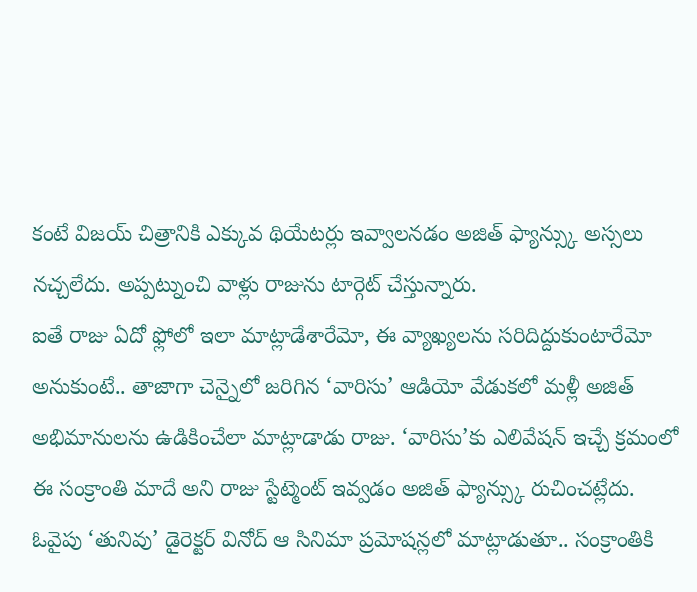కంటే విజయ్ చిత్రానికి ఎక్కువ థియేటర్లు ఇవ్వాలనడం అజిత్ ఫ్యాన్స్కు అస్సలు నచ్చలేదు. అప్పట్నుంచి వాళ్లు రాజును టార్గెట్ చేస్తున్నారు.
ఐతే రాజు ఏదో ఫ్లోలో ఇలా మాట్లాడేశారేమో, ఈ వ్యాఖ్యలను సరిదిద్దుకుంటారేమో అనుకుంటే.. తాజాగా చెన్నైలో జరిగిన ‘వారిసు’ ఆడియో వేడుకలో మళ్లీ అజిత్ అభిమానులను ఉడికించేలా మాట్లాడాడు రాజు. ‘వారిసు’కు ఎలివేషన్ ఇచ్చే క్రమంలో ఈ సంక్రాంతి మాదే అని రాజు స్టేట్మెంట్ ఇవ్వడం అజిత్ ఫ్యాన్స్కు రుచించట్లేదు.
ఓవైపు ‘తునివు’ డైరెక్టర్ వినోద్ ఆ సినిమా ప్రమోషన్లలో మాట్లాడుతూ.. సంక్రాంతికి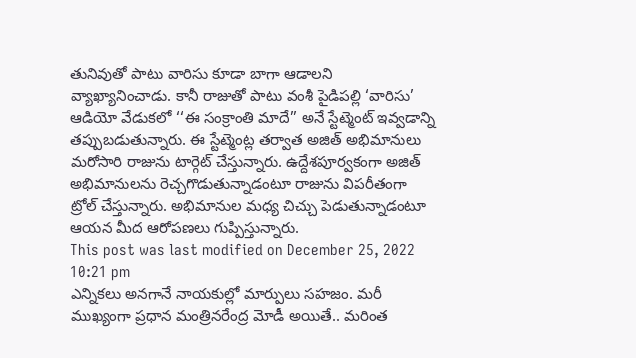తునివుతో పాటు వారిసు కూడా బాగా ఆడాలని వ్యాఖ్యానించాడు. కానీ రాజుతో పాటు వంశీ పైడిపల్లి ‘వారిసు’ ఆడియో వేడుకలో ‘‘ఈ సంక్రాంతి మాదే’’ అనే స్టేట్మెంట్ ఇవ్వడాన్ని తప్పుబడుతున్నారు. ఈ స్టేట్మెంట్ల తర్వాత అజిత్ అభిమానులు మరోసారి రాజును టార్గెట్ చేస్తున్నారు. ఉద్దేశపూర్వకంగా అజిత్ అభిమానులను రెచ్చగొడుతున్నాడంటూ రాజును విపరీతంగా ట్రోల్ చేస్తున్నారు. అభిమానుల మధ్య చిచ్చు పెడుతున్నాడంటూ ఆయన మీద ఆరోపణలు గుప్పిస్తున్నారు.
This post was last modified on December 25, 2022 10:21 pm
ఎన్నికలు అనగానే నాయకుల్లో మార్పులు సహజం. మరీ ముఖ్యంగా ప్రధాన మంత్రినరేంద్ర మోడీ అయితే.. మరింత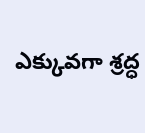ఎక్కువగా శ్రద్ధ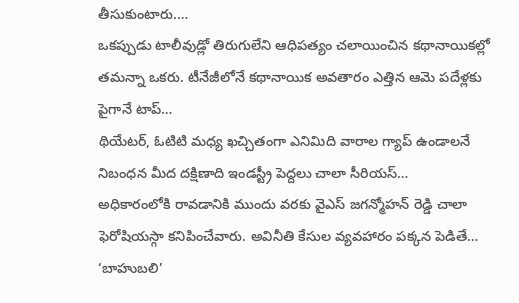తీసుకుంటారు.…
ఒకప్పుడు టాలీవుడ్లో తిరుగులేని ఆధిపత్యం చలాయించిన కథానాయికల్లో తమన్నా ఒకరు. టీనేజీలోనే కథానాయిక అవతారం ఎత్తిన ఆమె పదేళ్లకు పైగానే టాప్…
థియేటర్, ఓటిటి మధ్య ఖచ్చితంగా ఎనిమిది వారాల గ్యాప్ ఉండాలనే నిబంధన మీద దక్షిణాది ఇండస్ట్రీ పెద్దలు చాలా సీరియస్…
అధికారంలోకి రావడానికి ముందు వరకు వైఎస్ జగన్మోహన్ రెడ్డి చాలా ఫెరోషియస్గా కనిపించేవారు. అవినీతి కేసుల వ్యవహారం పక్కన పెడితే…
‘బాహుబలి’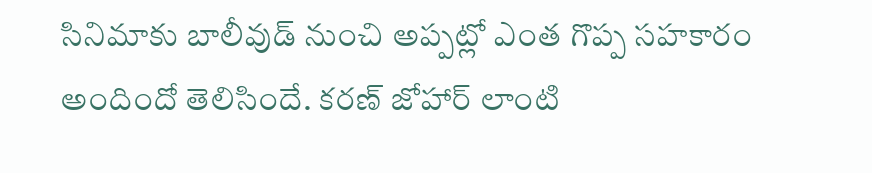సినిమాకు బాలీవుడ్ నుంచి అప్పట్లో ఎంత గొప్ప సహకారం అందిందో తెలిసిందే. కరణ్ జోహార్ లాంటి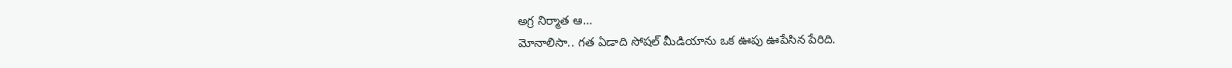అగ్ర నిర్మాత ఆ…
మోనాలిసా.. గత ఏడాది సోషల్ మీడియాను ఒక ఊపు ఊపేసిన పేరిది.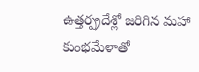ఉత్తర్ప్రదేశ్లో జరిగిన మహా కుంభమేళాతో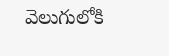వెలుగులోకి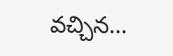వచ్చిన…